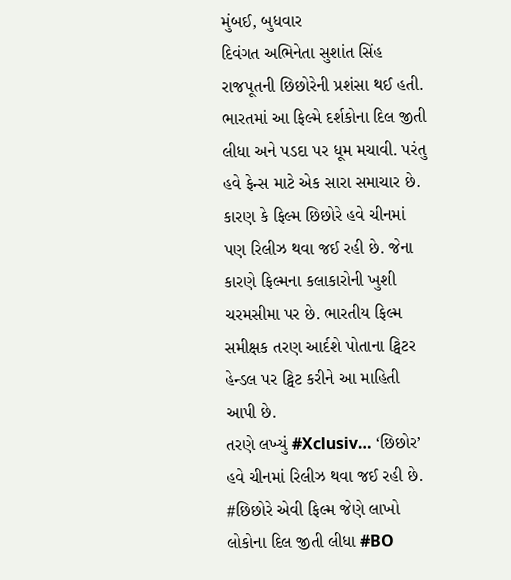મુંબઈ, બુધવાર
દિવંગત અભિનેતા સુશાંત સિંહ રાજપૂતની છિછોરેની પ્રશંસા થઈ હતી. ભારતમાં આ ફિલ્મે દર્શકોના દિલ જીતી લીધા અને પડદા પર ધૂમ મચાવી. પરંતુ હવે ફેન્સ માટે એક સારા સમાચાર છે. કારણ કે ફિલ્મ છિછોરે હવે ચીનમાં પણ રિલીઝ થવા જઈ રહી છે. જેના કારણે ફિલ્મના કલાકારોની ખુશી ચરમસીમા પર છે. ભારતીય ફિલ્મ સમીક્ષક તરણ આર્દશે પોતાના ટ્વિટર હેન્ડલ પર ટ્વિટ કરીને આ માહિતી આપી છે.
તરણે લખ્યું #Xclusiv… ‘છિછોર’ હવે ચીનમાં રિલીઝ થવા જઈ રહી છે. #છિછોરે એવી ફિલ્મ જેણે લાખો લોકોના દિલ જીતી લીધા #BO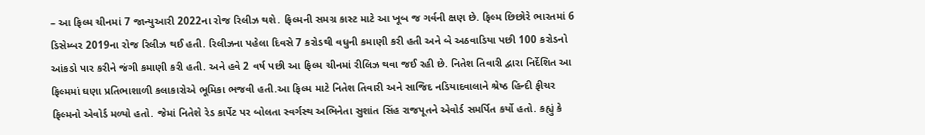– આ ફિલ્મ ચીનમાં 7 જાન્યુઆરી 2022ના રોજ રિલીઝ થશે. ફિલ્મની સમગ્ર કાસ્ટ માટે આ ખૂબ જ ગર્વની ક્ષણ છે. ફિલ્મ છિછોરે ભારતમાં 6 ડિસેમ્બર 2019ના રોજ રિલીઝ થઈ હતી. રિલીઝના પહેલા દિવસે 7 કરોડથી વધુની કમાણી કરી હતી અને બે અઠવાડિયા પછી 100 કરોડનો આંકડો પાર કરીને જંગી કમાણી કરી હતી. અને હવે 2 વર્ષ પછી આ ફિલ્મ ચીનમાં રીલિઝ થવા જઈ રહી છે. નિતેશ તિવારી દ્વારા નિર્દેશિત આ ફિલ્મમાં ઘણા પ્રતિભાશાળી કલાકારોએ ભૂમિકા ભજવી હતી.આ ફિલ્મ માટે નિતેશ તિવારી અને સાજિદ નડિયાદવાલાને શ્રેષ્ઠ હિન્દી ફીચર ફિલ્મનો એવોર્ડ મળ્યો હતો. જેમાં નિતેશે રેડ કાર્પેટ પર બોલતા સ્વર્ગસ્થ અભિનેતા સુશાંત સિંહ રાજપૂતને એવોર્ડ સમર્પિત કર્યો હતો. કહ્યું કે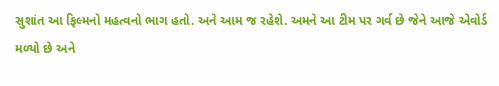સુશાંત આ ફિલ્મનો મહત્વનો ભાગ હતો. અને આમ જ રહેશે. અમને આ ટીમ પર ગર્વ છે જેને આજે એવોર્ડ મળ્યો છે અને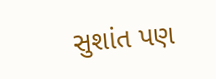સુશાંત પણ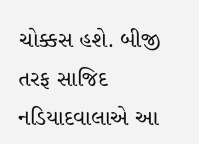ચોક્કસ હશે. બીજી તરફ સાજિદ નડિયાદવાલાએ આ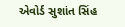એવોર્ડ સુશાંત સિંહ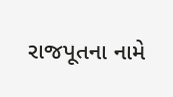રાજપૂતના નામે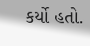કર્યો હતો.